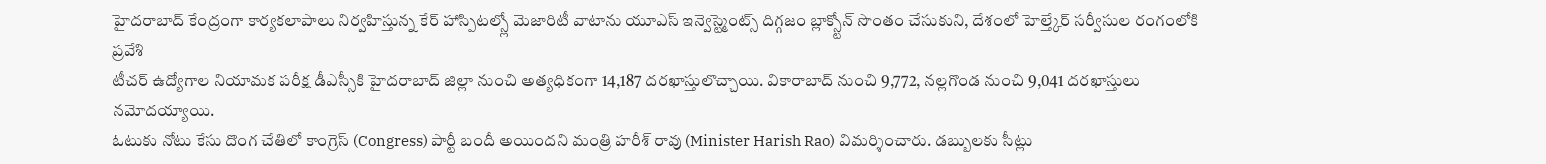హైదరాబాద్ కేంద్రంగా కార్యకలాపాలు నిర్వహిస్తున్న కేర్ హాస్పిటల్స్లో మెజారిటీ వాటాను యూఎస్ ఇన్వెస్ట్మెంట్స్ దిగ్గజం బ్లాక్స్టోన్ సొంతం చేసుకుని, దేశంలో హెల్త్కేర్ సర్వీసుల రంగంలోకి ప్రవేశి
టీచర్ ఉద్యోగాల నియామక పరీక్ష డీఎస్సీకి హైదరాబాద్ జిల్లా నుంచి అత్యధికంగా 14,187 దరఖాస్తులొచ్చాయి. వికారాబాద్ నుంచి 9,772, నల్లగొండ నుంచి 9,041 దరఖాస్తులు నమోదయ్యాయి.
ఓటుకు నోటు కేసు దొంగ చేతిలో కాంగ్రెస్ (Congress) పార్టీ బందీ అయిందని మంత్రి హరీశ్ రావు (Minister Harish Rao) విమర్శించారు. డబ్బులకు సీట్లు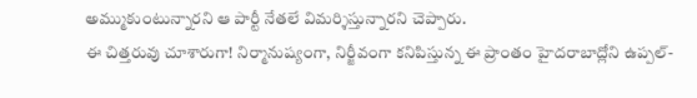అమ్ముకుంటున్నారని ఆ పార్టీ నేతలే విమర్శిస్తున్నారని చెప్పారు.
ఈ చిత్తరువు చూశారుగా! నిర్మానుష్యంగా, నిర్జీవంగా కనిపిస్తున్న ఈ ప్రాంతం హైదరాబాద్లోని ఉప్పల్-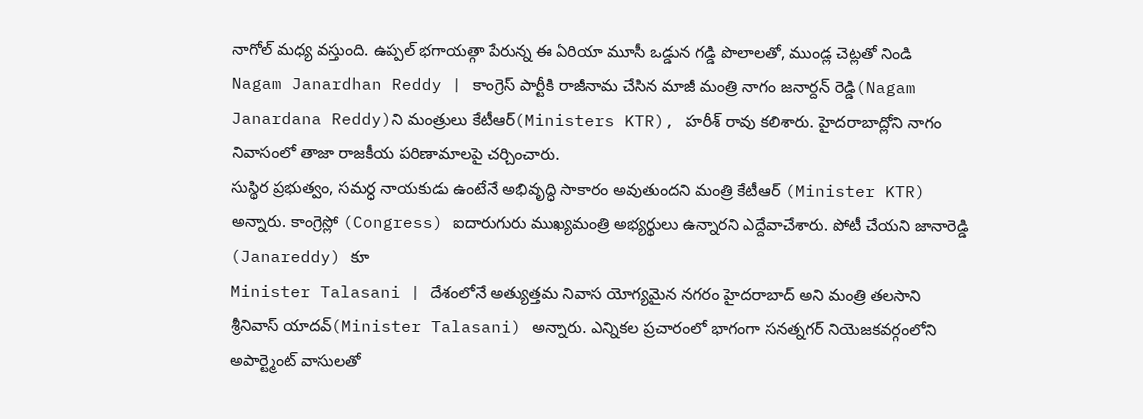నాగోల్ మధ్య వస్తుంది. ఉప్పల్ భగాయత్గా పేరున్న ఈ ఏరియా మూసీ ఒడ్డున గడ్డి పొలాలతో, ముండ్ల చెట్లతో నిండి
Nagam Janardhan Reddy | కాంగ్రెస్ పార్టీకి రాజీనామ చేసిన మాజీ మంత్రి నాగం జనార్దన్ రెడ్డి(Nagam Janardana Reddy)ని మంత్రులు కేటీఆర్(Ministers KTR), హరీశ్ రావు కలిశారు. హైదరాబాద్లోని నాగం నివాసంలో తాజా రాజకీయ పరిణామాలపై చర్చించారు.
సుస్థిర ప్రభుత్వం, సమర్ధ నాయకుడు ఉంటేనే అభివృద్ధి సాకారం అవుతుందని మంత్రి కేటీఆర్ (Minister KTR) అన్నారు. కాంగ్రెస్లో (Congress) ఐదారుగురు ముఖ్యమంత్రి అభ్యర్థులు ఉన్నారని ఎద్దేవాచేశారు. పోటీ చేయని జానారెడ్డి (Janareddy) కూ
Minister Talasani | దేశంలోనే అత్యుత్తమ నివాస యోగ్యమైన నగరం హైదరాబాద్ అని మంత్రి తలసాని శ్రీనివాస్ యాదవ్(Minister Talasani) అన్నారు. ఎన్నికల ప్రచారంలో భాగంగా సనత్నగర్ నియెజకవర్గంలోని అపార్ట్మెంట్ వాసులతో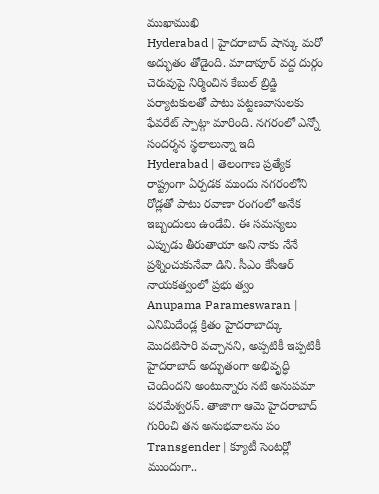ముఖాముఖి
Hyderabad | హైదరాబాద్ షాన్కు మరో అద్భుతం తోడైంది. మాదాపూర్ వద్ద దుర్గం చెరువుపై నిర్మించిన కేబుల్ బ్రిడ్జి పర్యాటకులతో పాటు పట్టణవాసులకు ఫేవరేట్ స్పాట్గా మారింది. నగరంలో ఎన్నో సందర్శన స్థలాలున్నా ఇది
Hyderabad | తెలంగాణ ప్రత్యేక రాష్ట్రంగా ఏర్పడక ముందు నగరంలోని రోడ్లతో పాటు రవాణా రంగంలో అనేక ఇబ్బందులు ఉండేవి. ఈ సమస్యలు ఎప్పుడు తీరుతాయా అని నాకు నేనే ప్రశ్నించుకునేవా డిని. సీఎం కేసీఆర్ నాయకత్వంలో ప్రభు త్వం
Anupama Parameswaran | ఎనిమిదేండ్ల క్రితం హైదరాబాద్కు మొదటిసారి వచ్చానని, అప్పటికీ ఇప్పటికీ హైదరాబాద్ అద్భుతంగా అభివృద్ధి చెందిందని అంటున్నారు నటి అనుపమా పరమేశ్వరన్. తాజాగా ఆమె హైదరాబాద్ గురించి తన అనుభవాలను పం
Transgender | క్యూటీ సెంటర్లో ముందుగా..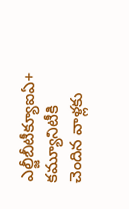ఎల్జీబీటీక్యూఐఏ+ కమ్యూనిటీకి చెందిన వాళ్లకు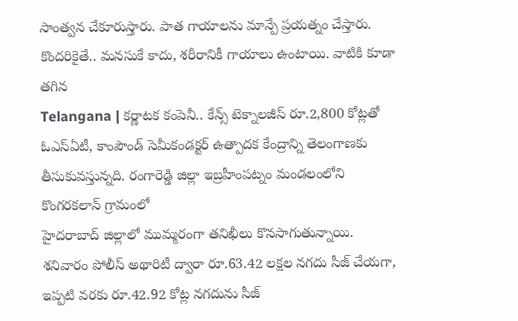సాంత్వన చేకూరుస్తారు. పాత గాయాలను మాన్పే ప్రయత్నం చేస్తారు. కొందరికైతే.. మనసుకే కాదు, శరీరానికీ గాయాలు ఉంటాయి. వాటికి కూడా తగిన
Telangana | కర్ణాటక కంపెనీ.. కేన్స్ టెక్నాలజీస్ రూ.2,800 కోట్లతో ఓఎస్ఏటీ, కాంపౌండ్ సెమీకండక్టర్ ఉత్పాదక కేంద్రాన్ని తెలంగాణకు తీసుకువస్తున్నది. రంగారెడ్డి జిల్లా ఇబ్రహీంపట్నం మండలంలోని కొంగరకలాన్ గ్రామంలో
హైదరాబాద్ జిల్లాలో ముమ్మరంగా తనిఖీలు కొనసాగుతున్నాయి. శనివారం పోలీస్ అథారిటీ ద్వారా రూ.63.42 లక్షల నగదు సీజ్ చేయగా, ఇప్పటి వరకు రూ.42.92 కోట్ల నగదును సీజ్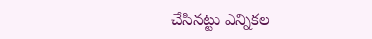చేసినట్టు ఎన్నికల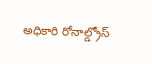అధికారి రోనాల్డ్రోస్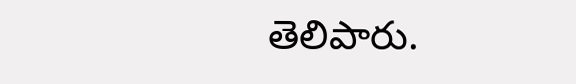తెలిపారు.